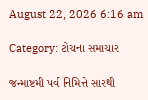August 22, 2026 6:16 am

Category: ટોચના સમાચાર

જન્માષ્ટમી પર્વ નિમિત્તે સારથી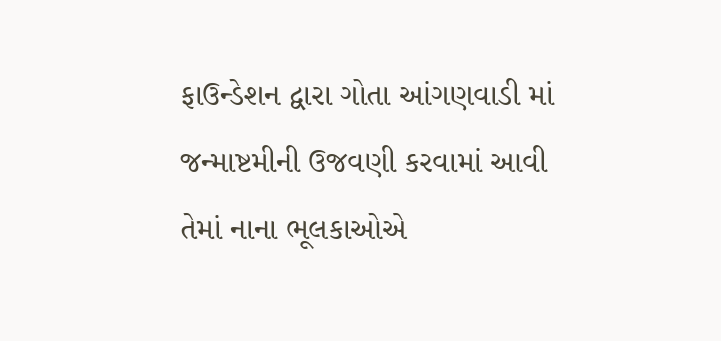ફાઉન્ડેશન દ્વારા ગોતા આંગણવાડી માં જન્માષ્ટમીની ઉજવણી કરવામાં આવી તેમાં નાના ભૂલકાઓએ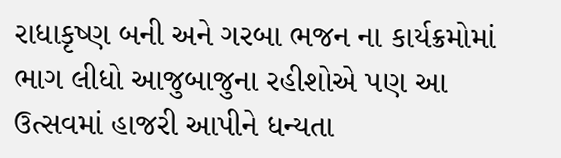રાધાકૃષ્ણ બની અને ગરબા ભજન ના કાર્યક્રમોમાં ભાગ લીધો આજુબાજુના રહીશોએ પણ આ ઉત્સવમાં હાજરી આપીને ધન્યતા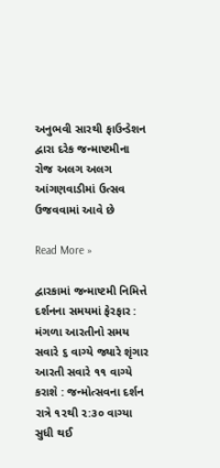અનુભવી સારથી ફાઉન્ડેશન દ્વારા દરેક જન્માષ્ટમીના રોજ અલગ અલગ આંગણવાડીમાં ઉત્સવ ઉજવવામાં આવે છે

Read More »

દ્વારકામાં જન્માષ્ટમી નિમિત્તે દર્શનના સમયમાં ફેરફાર : મંગળા આરતીનો સમય સવારે ૬ વાગ્યે જ્યારે શૃંગાર આરતી સવારે ૧૧ વાગ્યે કરાશે : જન્મોત્સવના દર્શન રાત્રે ૧૨થી ૨:૩૦ વાગ્યા સુધી થઈ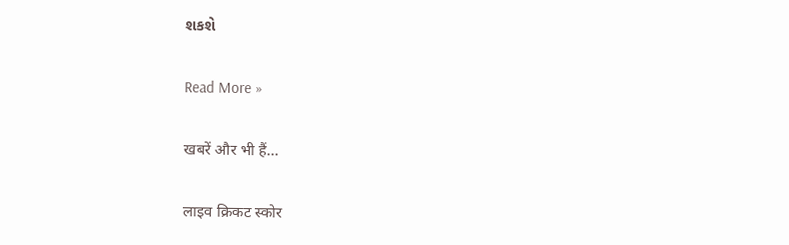શકશે

Read More »

खबरें और भी हैं...

लाइव क्रिकट स्कोर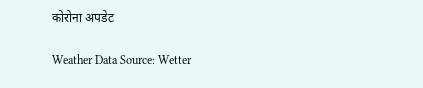कोरोना अपडेट

Weather Data Source: Wetter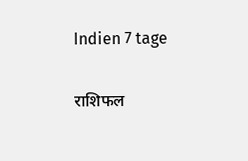Indien 7 tage

राशिफल